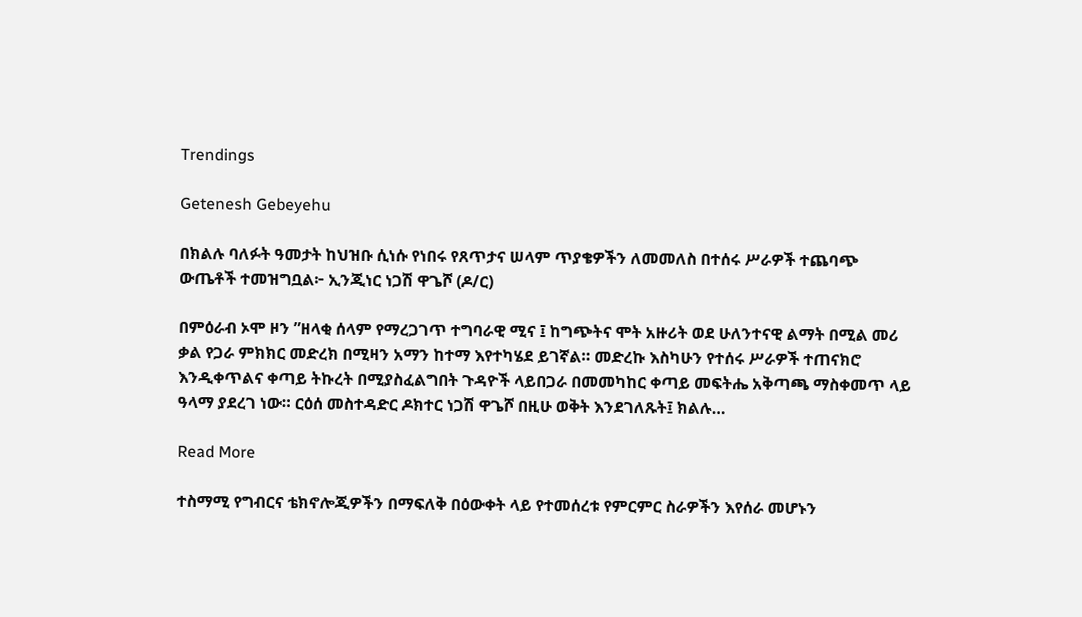Trendings

Getenesh Gebeyehu

በክልሉ ባለፉት ዓመታት ከህዝቡ ሲነሱ የነበሩ የጸጥታና ሠላም ጥያቄዎችን ለመመለስ በተሰሩ ሥራዎች ተጨባጭ ውጤቶች ተመዝግቧል፦ ኢንጂነር ነጋሽ ዋጌሾ (ዶ/ር)

በምዕራብ ኦሞ ዞን ”ዘላቂ ሰላም የማረጋገጥ ተግባራዊ ሚና ፤ ከግጭትና ሞት አዙሪት ወደ ሁለንተናዊ ልማት በሚል መሪ ቃል የጋራ ምክክር መድረክ በሚዛን አማን ከተማ እየተካሄደ ይገኛል። መድረኩ እስካሁን የተሰሩ ሥራዎች ተጠናክሮ እንዲቀጥልና ቀጣይ ትኩረት በሚያስፈልግበት ጉዳዮች ላይበጋራ በመመካከር ቀጣይ መፍትሔ አቅጣጫ ማስቀመጥ ላይ ዓላማ ያደረገ ነው። ርዕሰ መስተዳድር ዶክተር ነጋሽ ዋጌሾ በዚሁ ወቅት እንደገለጹት፤ ክልሉ…

Read More

ተስማሚ የግብርና ቴክኖሎጂዎችን በማፍለቅ በዕውቀት ላይ የተመሰረቱ የምርምር ስራዎችን እየሰራ መሆኑን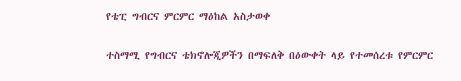የቴፒ ግብርና ምርምር ማዕከል አስታወቀ

ተስማሚ የግብርና ቴክኖሎጂዎችን በማፍለቅ በዕውቀት ላይ የተመሰረቱ የምርምር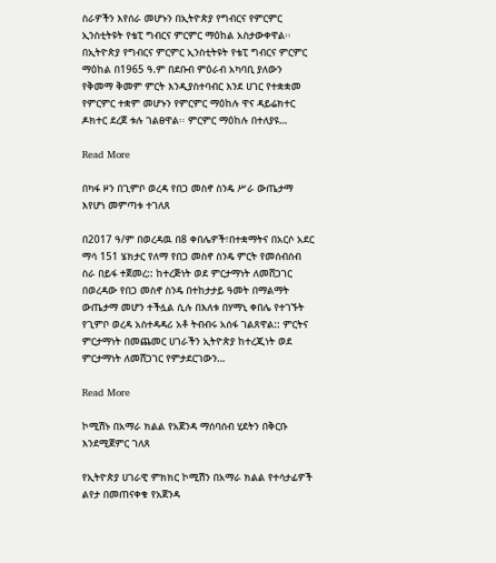ስራዎችን እየሰራ መሆኑን በኢትዮጵያ የግብርና የምርምር ኢንስቲትዩት የቴፒ ግብርና ምርምር ማዕከል አስታውቀዋል፡፡ በኢትዮጵያ የግብርና ምርምር ኢንስቲትዩት የቴፒ ግብርና ምርምር ማዕከል በ1965 ዓ.ም በደቡብ ምዕራብ አካባቢ ያለውን የቅመማ ቅመም ምርት እንዲያስተባብር እንደ ሀገር የተቋቋመ የምርምር ተቋም መሆኑን የምርምር ማዕከሉ ዋና ዳይሬክተር ዶክተር ደረጀ ቱሉ ገልፀዋል፡፡ ምርምር ማዕከሉ በተለያዩ…

Read More

በካፋ ዞን በጊምቦ ወረዳ የበጋ መስኖ ስንዴ ሥራ ውጤታማ እየሆነ መምጣቱ ተገለጸ

በ2017 ዓ/ም በወረዳዉ በ8 ቀበሌዎች፣በተቋማትና በአርሶ አደር ማሳ 151 ሄክታር የለማ የበጋ መስኖ ስንዴ ምርት የመሰብሰብ ስራ በይፋ ተጀመረ:: ከተረጅነት ወደ ምርታማነት ለመሸጋገር በወረዳው የበጋ መስኖ ስንዴ በተከታታይ ዓመት በማልማት ውጤታማ መሆን ተችሏል ሲሉ በእለቱ በሃማኒ ቀበሌ የተገኙት የጊምቦ ወረዳ አስተዳዳሪ አቶ ትብብሩ አሰፋ ገልጸዋል:: ምርትና ምርታማነት በመጨመር ሀገራችን ኢትዮጵያ ከተረጂነት ወደ ምርታማነት ለመሸጋገር የምታደርገውን…

Read More

ኮሚሽኑ በአማራ ክልል የአጀንዳ ማሰባሰብ ሂደትን በቅርቡ እንደሚጀምር ገለጸ

የኢትዮጵያ ሀገራዊ ምክክር ኮሚሽን በአማራ ክልል የተሳታፊዎች ልየታ በመጠናቀቁ የአጀንዳ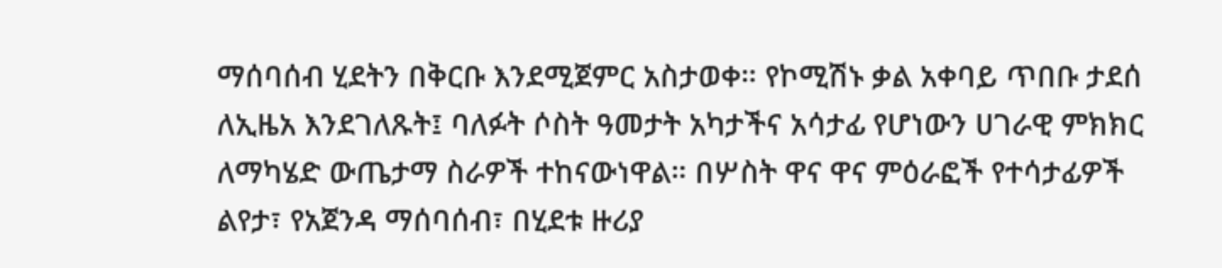ማሰባሰብ ሂደትን በቅርቡ እንደሚጀምር አስታወቀ። የኮሚሽኑ ቃል አቀባይ ጥበቡ ታደሰ ለኢዜአ እንደገለጹት፤ ባለፉት ሶስት ዓመታት አካታችና አሳታፊ የሆነውን ሀገራዊ ምክክር ለማካሄድ ውጤታማ ስራዎች ተከናውነዋል። በሦስት ዋና ዋና ምዕራፎች የተሳታፊዎች ልየታ፣ የአጀንዳ ማሰባሰብ፣ በሂደቱ ዙሪያ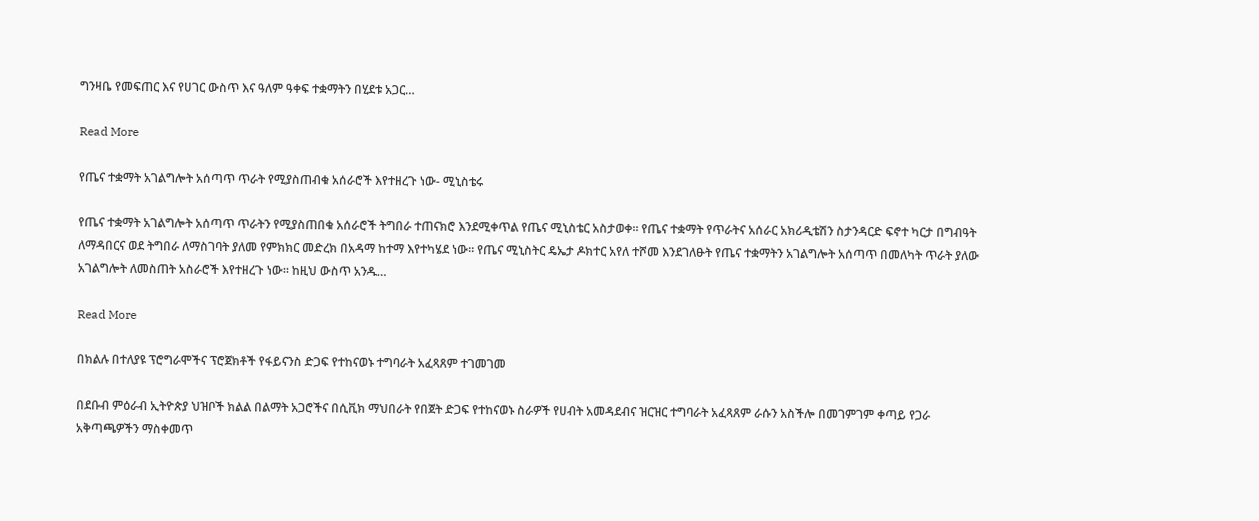ግንዛቤ የመፍጠር እና የሀገር ውስጥ እና ዓለም ዓቀፍ ተቋማትን በሂደቱ አጋር…

Read More

የጤና ተቋማት አገልግሎት አሰጣጥ ጥራት የሚያስጠብቁ አሰራሮች እየተዘረጉ ነው- ሚኒስቴሩ

የጤና ተቋማት አገልግሎት አሰጣጥ ጥራትን የሚያስጠበቁ አሰራሮች ትግበራ ተጠናክሮ እንደሚቀጥል የጤና ሚኒስቴር አስታወቀ። የጤና ተቋማት የጥራትና አሰራር አክሪዲቴሽን ስታንዳርድ ፍኖተ ካርታ በግብዓት ለማዳበርና ወደ ትግበራ ለማስገባት ያለመ የምክክር መድረክ በአዳማ ከተማ እየተካሄደ ነው። የጤና ሚኒስትር ዴኤታ ዶክተር አየለ ተሾመ እንደገለፁት የጤና ተቋማትን አገልግሎት አሰጣጥ በመለካት ጥራት ያለው አገልግሎት ለመስጠት አስራሮች እየተዘረጉ ነው። ከዚህ ውስጥ አንዱ…

Read More

በክልሉ በተለያዩ ፕሮግራሞችና ፕሮጀክቶች የፋይናንስ ድጋፍ የተከናወኑ ተግባራት አፈጻጸም ተገመገመ

በደቡብ ምዕራብ ኢትዮጵያ ህዝቦች ክልል በልማት አጋሮችና በሲቪክ ማህበራት የበጀት ድጋፍ የተከናወኑ ስራዎች የሀብት አመዳደብና ዝርዝር ተግባራት አፈጻጸም ራሱን አስችሎ በመገምገም ቀጣይ የጋራ አቅጣጫዎችን ማስቀመጥ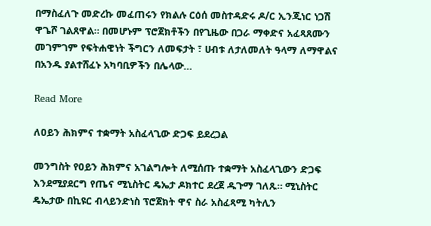በማስፈለጉ መድረኩ መፈጠሩን የክልሉ ርዕሰ መስተዳድሩ ዶ/ር ኢንጂነር ነጋሽ ዋጌሾ ገልጸዋል። በመሆኑም ፕሮጀክቶችን በየጊዜው በጋራ ማቀድና አፈጻጸሙን መገምገም የፍትሐዊነት ችግርን ለመፍታት ፣ ሀብቱ ለታለመለት ዓላማ ለማዋልና በአንዱ ያልተሸፈኑ አካባቢዎችን በሌላው…

Read More

ለዐይን ሕክምና ተቋማት አስፈላጊው ድጋፍ ይደረጋል

መንግስት የዐይን ሕክምና አገልግሎት ለሚሰጡ ተቋማት አስፈላጊውን ድጋፍ እንደሚያደርግ የጤና ሚኒስትር ዴኤታ ዶክተር ደረጀ ዱጉማ ገለጹ። ሚኒስትር ዴኤታው በኪዩር ብላይንድነስ ፕሮጀክት ዋና ስራ አስፈጻሚ ካትሊን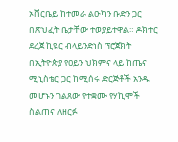ኦቨርቤይ ከተመራ ልዑካን ቡድን ጋር በጽህፈት ቤታቸው ተወያይተዋል። ዶክተር ደረጀ ኪዩር ብላይንድነስ ፕሮጀክት በኢትዮጵያ የዐይን ህክምና ላይ ከጤና ሚኒስቴር ጋር ከሚሰሩ ድርጅቶች አንዱ መሆኑን ገልጸው የተቋሙ የሃኪሞች ስልጠና ለዘርፉ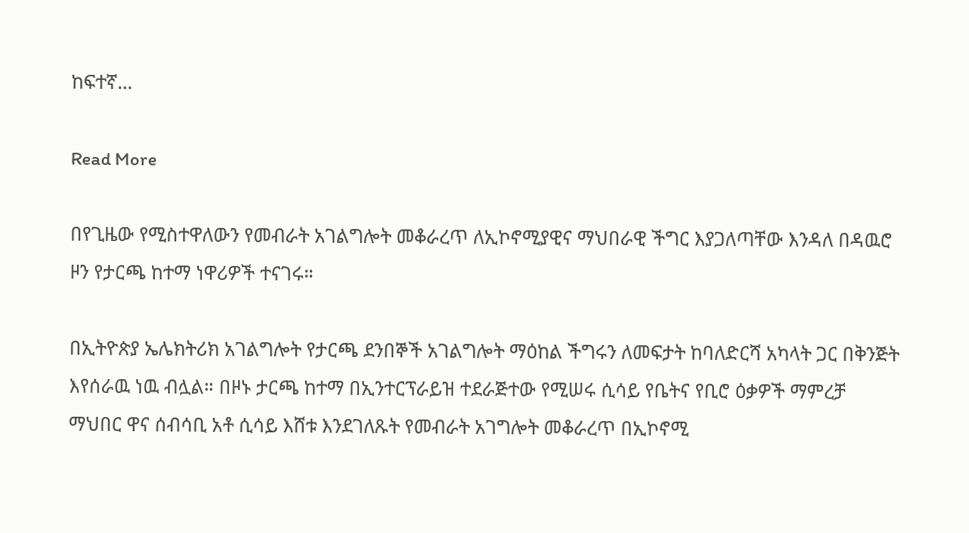ከፍተኛ…

Read More

በየጊዜው የሚስተዋለውን የመብራት አገልግሎት መቆራረጥ ለኢኮኖሚያዊና ማህበራዊ ችግር እያጋለጣቸው እንዳለ በዳዉሮ ዞን የታርጫ ከተማ ነዋሪዎች ተናገሩ።

በኢትዮጵያ ኤሌክትሪክ አገልግሎት የታርጫ ደንበኞች አገልግሎት ማዕከል ችግሩን ለመፍታት ከባለድርሻ አካላት ጋር በቅንጅት እየሰራዉ ነዉ ብሏል። በዞኑ ታርጫ ከተማ በኢንተርፕራይዝ ተደራጅተው የሚሠሩ ሲሳይ የቤትና የቢሮ ዕቃዎች ማምረቻ ማህበር ዋና ሰብሳቢ አቶ ሲሳይ እሸቱ እንደገለጹት የመብራት አገግሎት መቆራረጥ በኢኮኖሚ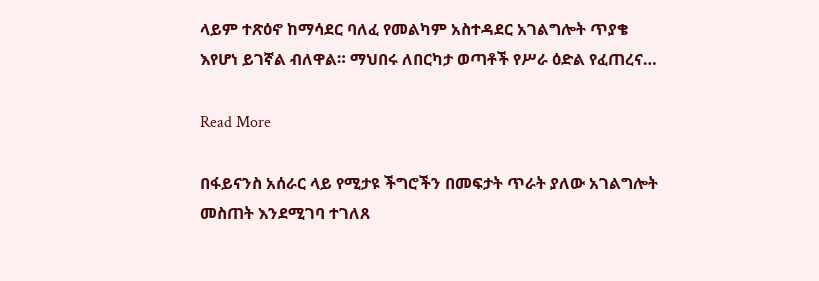ላይም ተጽዕኖ ከማሳደር ባለፈ የመልካም አስተዳደር አገልግሎት ጥያቄ እየሆነ ይገኛል ብለዋል። ማህበሩ ለበርካታ ወጣቶች የሥራ ዕድል የፈጠረና…

Read More

በፋይናንስ አሰራር ላይ የሚታዩ ችግሮችን በመፍታት ጥራት ያለው አገልግሎት መስጠት እንደሚገባ ተገለጸ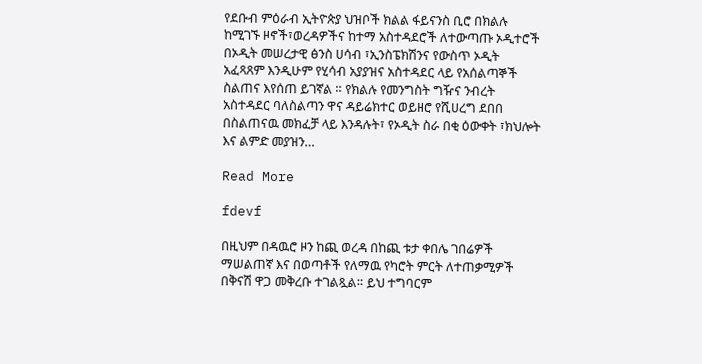የደቡብ ምዕራብ ኢትዮጵያ ህዝቦች ክልል ፋይናንስ ቢሮ በክልሉ ከሚገኙ ዞኖች፣ወረዳዎችና ከተማ አስተዳደሮች ለተውጣጡ ኦዲተሮች በኦዲት መሠረታዊ ፅንስ ሀሳብ ፣ኢንስፔክሽንና የውስጥ ኦዲት አፈጻጸም እንዲሁም የሂሳብ አያያዝና አስተዳደር ላይ የአሰልጣኞች ስልጠና እየሰጠ ይገኛል ። የክልሉ የመንግስት ግዥና ንብረት አስተዳደር ባለስልጣን ዋና ዳይሬክተር ወይዘሮ የሺሀረግ ደበበ በስልጠናዉ መክፈቻ ላይ እንዳሉት፣ የኦዲት ስራ በቂ ዕውቀት ፣ክህሎት እና ልምድ መያዝን…

Read More

fdevf

በዚህም በዳዉሮ ዞን ከጪ ወረዳ በከጪ ቱታ ቀበሌ ገበሬዎች ማሠልጠኛ እና በወጣቶች የለማዉ የካሮት ምርት ለተጠቃሚዎች በቅናሽ ዋጋ መቅረቡ ተገልጿል። ይህ ተግባርም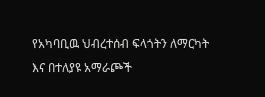የአካባቢዉ ህብረተሰብ ፍላጎትን ለማርካት እና በተለያዩ አማራጮች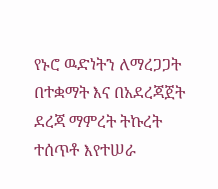የኑሮ ዉድነትን ለማረጋጋት በተቋማት እና በአደረጃጀት ደረጃ ማምረት ትኩረት ተሰጥቶ እየተሠራ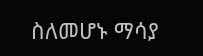ስለመሆኑ ማሳያ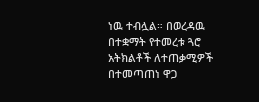ነዉ ተብሏል። በወረዳዉ በተቋማት የተመረቱ ጓሮ አትክልቶች ለተጠቃሚዎች በተመጣጠነ ዋጋ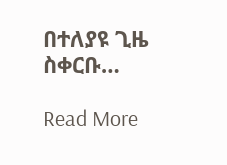በተለያዩ ጊዜ ስቀርቡ…

Read More